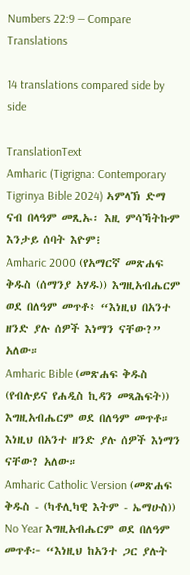Numbers 22:9 — Compare Translations

14 translations compared side by side

TranslationText
Amharic (Tigrigna: Contemporary Tigrinya Bible 2024) ኣምላኽ ድማ ናብ በላዓም መጺኡ፡ እዚ ምሳኻትኩም እንታይ ሰባት እዮም፧
Amharic 2000 (የአማርኛ መጽሐፍ ቅዱስ (ሰማንያ አሃዱ)) እግዚአብሔርም ወደ በለዓም መጥቶ፥ “እነዚህ በአንተ ዘንድ ያሉ ሰዎች እነማን ናቸው?” አለው።
Amharic Bible (መጽሐፍ ቅዱስ (የብሉይና የሐዲስ ኪዳን መጻሕፍት)) እግዚአብሔርም ወደ በለዓም መጥቶ። እነዚህ በአንተ ዘንድ ያሉ ሰዎች እነማን ናቸው? አለው።
Amharic Catholic Version (መጽሐፍ ቅዱስ - (ካቶሊካዊ እትም - ኤማሁስ)) No Year እግዚአብሔርም ወደ በለዓም መጥቶ፦ “እነዚህ ከአንተ ጋር ያሉት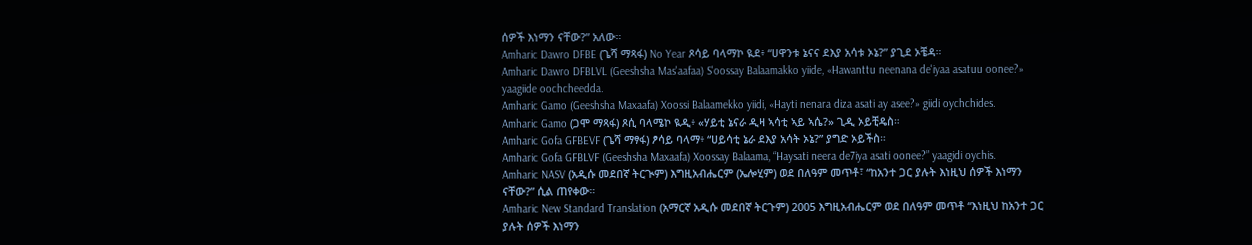ሰዎች እነማን ናቸው?” አለው።
Amharic Dawro DFBE (ጌሻ ማጻፋ) No Year ጾሳይ ባላማኮ ዪደ፥ “ሀዋንቱ ኔናና ደእያ አሳቱ ኦኔ?” ያጊደ ኦቼዳ።
Amharic Dawro DFBLVL (Geeshsha Mas'aafaa) S'oossay Balaamakko yiide, «Hawanttu neenana de'iyaa asatuu oonee?» yaagiide oochcheedda.
Amharic Gamo (Geeshsha Maxaafa) Xoossi Balaamekko yiidi, «Hayti nenara diza asati ay asee?» giidi oychchides.
Amharic Gamo (ጋሞ ማጻፋ) ጾሲ ባላሜኮ ዪዲ፥ «ሃይቲ ኔናራ ዲዛ ኣሳቲ ኣይ ኣሴ?» ጊዲ ኦይቺዴስ።
Amharic Gofa GFBEVF (ጌሻ ማፃፋ) ፆሳይ ባላማ፥ “ሀይሳቲ ኔራ ደእያ አሳት ኦኔ?” ያግድ ኦይችስ።
Amharic Gofa GFBLVF (Geeshsha Maxaafa) Xoossay Balaama, “Haysati neera de7iya asati oonee?” yaagidi oychis.
Amharic NASV (አዲሱ መደበኛ ትርጒም) እግዚአብሔርም (ኤሎሂም) ወደ በለዓም መጥቶ፣ “ከአንተ ጋር ያሉት እነዚህ ሰዎች እነማን ናቸው?” ሲል ጠየቀው።
Amharic New Standard Translation (አማርኛ አዲሱ መደበኛ ትርጉም) 2005 እግዚአብሔርም ወደ በለዓም መጥቶ “እነዚህ ከአንተ ጋር ያሉት ሰዎች እነማን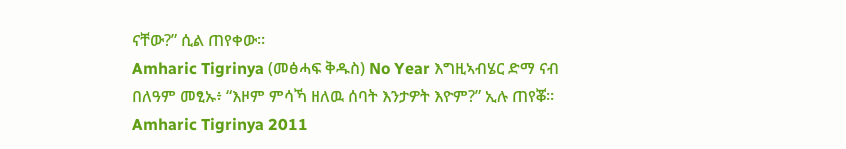ናቸው?” ሲል ጠየቀው።
Amharic Tigrinya (መፅሓፍ ቅዱስ) No Year እግዚኣብሄር ድማ ናብ በለዓም መፂኡ፥ “እዞም ምሳኻ ዘለዉ ሰባት እንታዎት እዮም?” ኢሉ ጠየቖ።
Amharic Tigrinya 2011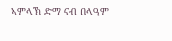ኣምላኽ ድማ ናብ በላዓም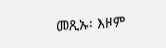መጺኡ፡ እዞም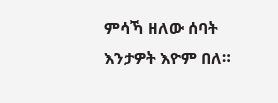ምሳኻ ዘለው ሰባት እንታዎት እዮም በለ።